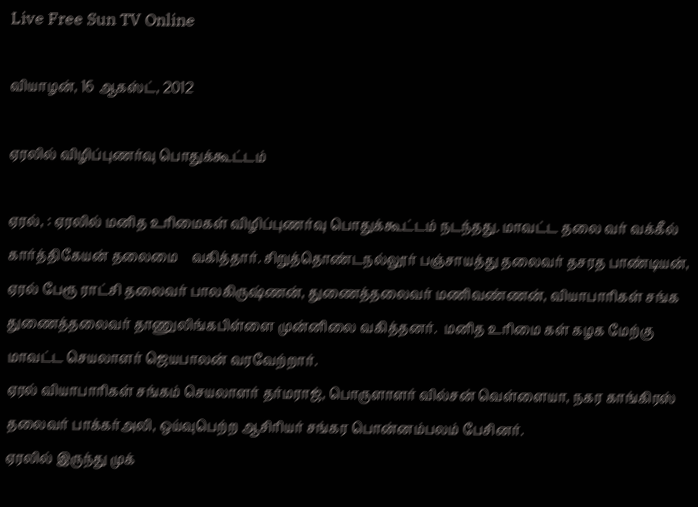Live Free Sun TV Online

வியாழன், 16 ஆகஸ்ட், 2012

ஏரலில் விழிப்புணர்வு பொதுக்கூட்டம்

ஏரல், : ஏரலில் மனித உரிமைகள் விழிப்புணர்வு பொதுக்கூட்டம் நடந்தது. மாவட்ட தலை வர் வக்கீல் கார்த்திகேயன் தலைமை    வகித்தார். சிறுத்தொண்டநல்லூர் பஞ்சாயத்து தலைவர் தசரத பாண்டியன், ஏரல் பேரூ ராட்சி தலைவர் பாலகிருஷ்ணன், துணைத்தலைவர் மணிவண்ணன், வியாபாரிகள் சங்க துணைத்தலைவர் தாணுலிங்கபிள்ளை முன்னிலை வகித்தனர்.  மனித உரிமை கள் கழக மேற்கு மாவட்ட செயலாளர் ஜெயபாலன் வரவேற்றார்.
ஏரல் வியாபாரிகள் சங்கம் செயலாளர் தர்மராஜ், பொருளாளர் வில்சன் வெள்ளையா, நகர காங்கிரஸ் தலைவர் பாக்கர்அலி, ஒய்வுபெற்ற ஆசிரியர் சங்கர பொன்னம்பலம் பேசினர்.
ஏரலில் இருந்து முக்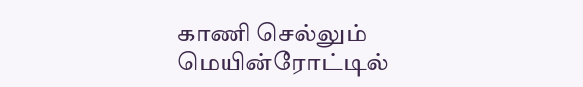காணி செல்லும் மெயின்ரோட்டில்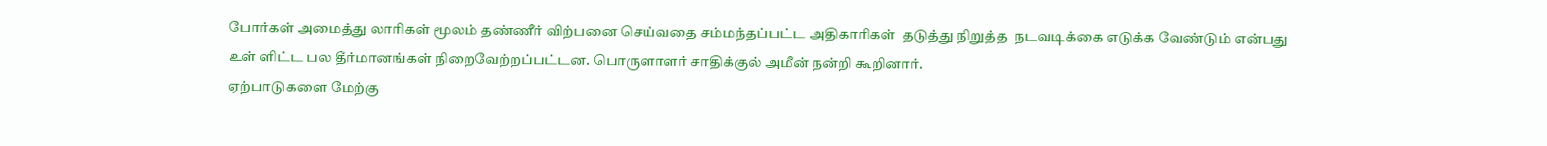போர்கள் அமைத்து லாரிகள் மூலம் தண்ணீர் விற்பனை செய்வதை சம்மந்தப்பட்ட அதிகாரிகள்  தடுத்து நிறுத்த  நடவடிக்கை எடுக்க வேண்டும் என்பது உள் ளிட்ட பல தீர்மானங்கள் நிறைவேற்றப்பட்டன. பொருளாளர் சாதிக்குல் அமீன் நன்றி கூறினார்.
ஏற்பாடுகளை மேற்கு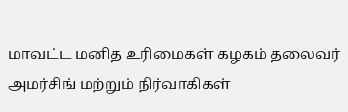மாவட்ட மனித உரிமைகள் கழகம் தலைவர் அமர்சிங் மற்றும் நிர்வாகிகள்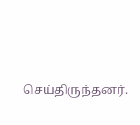செய்திருந்தனர்.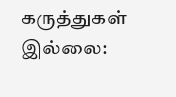கருத்துகள் இல்லை: